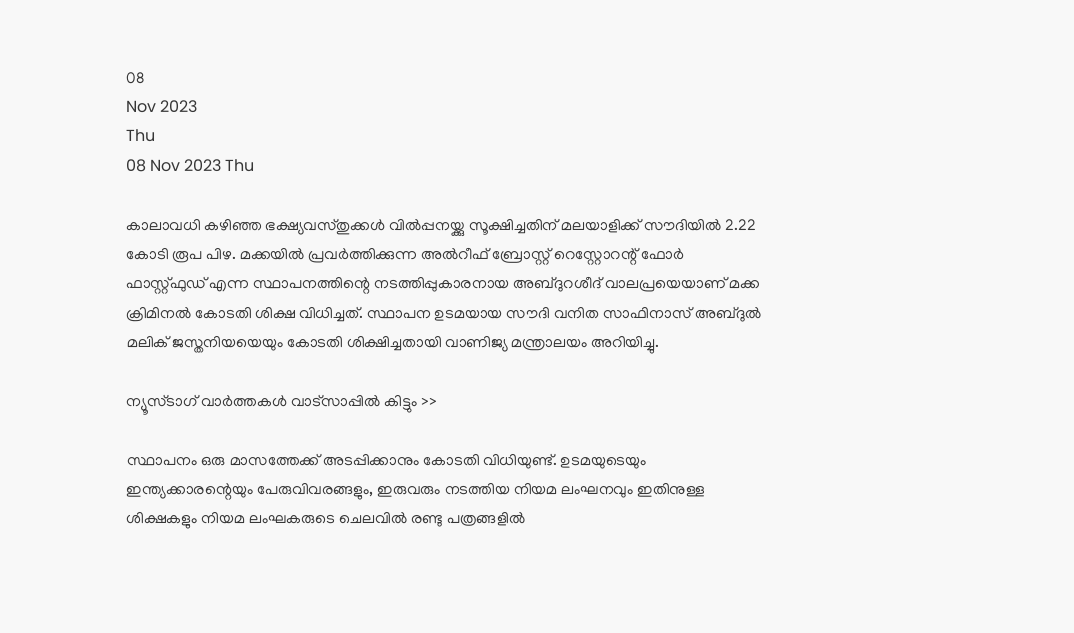08
Nov 2023
Thu
08 Nov 2023 Thu

കാലാവധി കഴിഞ്ഞ ഭക്ഷ്യവസ്തുക്കള്‍ വില്‍പ്പനയ്ക്കു സൂക്ഷിച്ചതിന് മലയാളിക്ക് സൗദിയില്‍ 2.22 കോടി രൂപ പിഴ. മക്കയില്‍ പ്രവര്‍ത്തിക്കുന്ന അല്‍റീഫ് ബ്രോസ്റ്റ് റെസ്റ്റോറന്റ് ഫോര്‍ ഫാസ്റ്റ്ഫുഡ് എന്ന സ്ഥാപനത്തിന്റെ നടത്തിപ്പുകാരനായ അബ്ദുറശീദ് വാലപ്രയെയാണ് മക്ക ക്രിമിനല്‍ കോടതി ശിക്ഷ വിധിച്ചത്. സ്ഥാപന ഉടമയായ സൗദി വനിത സാഫിനാസ് അബ്ദുല്‍ മലിക് ജസ്തനിയയെയും കോടതി ശിക്ഷിച്ചതായി വാണിജ്യ മന്ത്രാലയം അറിയിച്ചു.

ന്യൂസ്ടാഗ് വാര്‍ത്തകള്‍ വാട്‌സാപ്പില്‍ കിട്ടും >>

സ്ഥാപനം ഒരു മാസത്തേക്ക് അടപ്പിക്കാനും കോടതി വിധിയുണ്ട്. ഉടമയുടെയും ഇന്ത്യക്കാരന്റെയും പേരുവിവരങ്ങളും, ഇരുവരും നടത്തിയ നിയമ ലംഘനവും ഇതിനുള്ള ശിക്ഷകളും നിയമ ലംഘകരുടെ ചെലവില്‍ രണ്ടു പത്രങ്ങളില്‍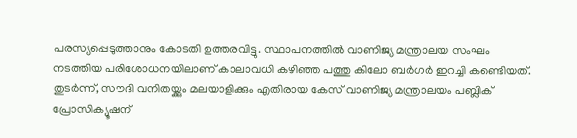പരസ്യപ്പെടുത്താനും കോടതി ഉത്തരവിട്ടു. സ്ഥാപനത്തില്‍ വാണിജ്യ മന്ത്രാലയ സംഘം നടത്തിയ പരിശോധനയിലാണ് കാലാവധി കഴിഞ്ഞ പത്തു കിലോ ബര്‍ഗര്‍ ഇറച്ചി കണ്ടെിയത്. തുടര്‍ന്ന്, സൗദി വനിതയ്ക്കും മലയാളിക്കും എതിരായ കേസ് വാണിജ്യ മന്ത്രാലയം പബ്ലിക് പ്രോസിക്യൂഷന്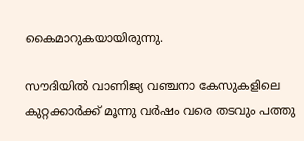കൈമാറുകയായിരുന്നു.

സൗദിയില്‍ വാണിജ്യ വഞ്ചനാ കേസുകളിലെ കുറ്റക്കാര്‍ക്ക് മൂന്നു വര്‍ഷം വരെ തടവും പത്തു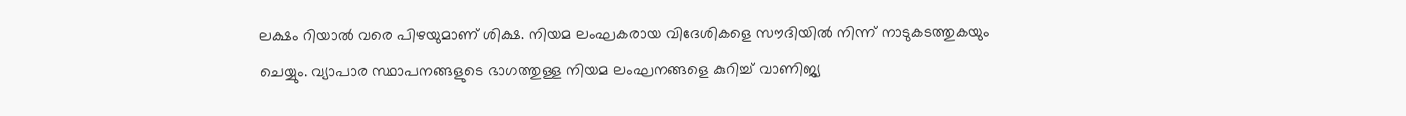ലക്ഷം റിയാല്‍ വരെ പിഴയുമാണ് ശിക്ഷ. നിയമ ലംഘകരായ വിദേശികളെ സൗദിയില്‍ നിന്ന് നാടുകടത്തുകയും ചെയ്യും. വ്യാപാര സ്ഥാപനങ്ങളുടെ ഭാഗത്തുള്ള നിയമ ലംഘനങ്ങളെ കുറിച്ച് വാണിജ്യ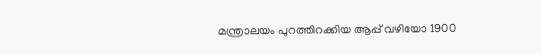മന്ത്രാലയം പുറത്തിറക്കിയ ആപ്പ് വഴിയോ 1900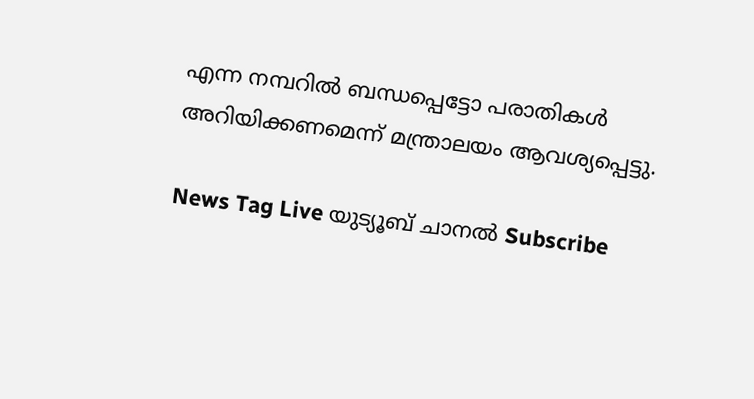എന്ന നമ്പറില്‍ ബന്ധപ്പെട്ടോ പരാതികള്‍ അറിയിക്കണമെന്ന് മന്ത്രാലയം ആവശ്യപ്പെട്ടു.

News Tag Live യുട്യൂബ് ചാനല്‍ Subscribe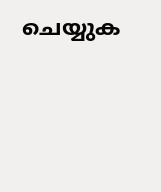ചെയ്യുക